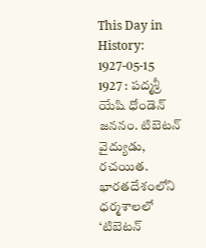This Day in History: 1927-05-15
1927 : పద్మశ్రీ యేషి ధోండెన్ జననం. టిబెటన్ వైద్యుడు, రచయిత. భారతదేశంలోని ధర్మశాలలో ‘టిబెటన్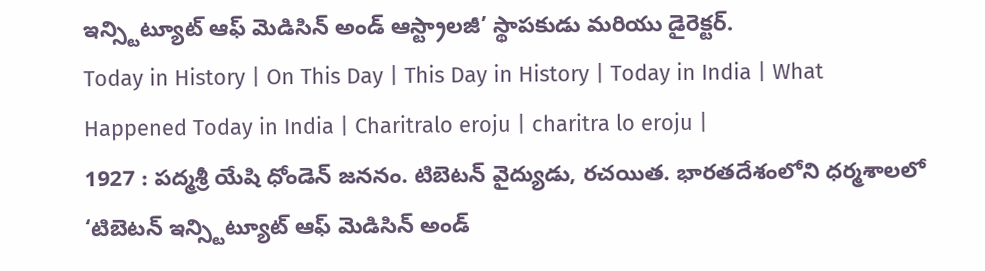ఇన్స్టిట్యూట్ ఆఫ్ మెడిసిన్ అండ్ ఆస్ట్రాలజీ’ స్థాపకుడు మరియు డైరెక్టర్.
Today in History | On This Day | This Day in History | Today in India | What Happened Today in India | Charitralo eroju | charitra lo eroju |
1927 : పద్మశ్రీ యేషి ధోండెన్ జననం. టిబెటన్ వైద్యుడు, రచయిత. భారతదేశంలోని ధర్మశాలలో ‘టిబెటన్ ఇన్స్టిట్యూట్ ఆఫ్ మెడిసిన్ అండ్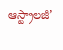ఆస్ట్రాలజీ’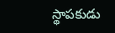స్థాపకుడు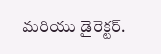మరియు డైరెక్టర్.